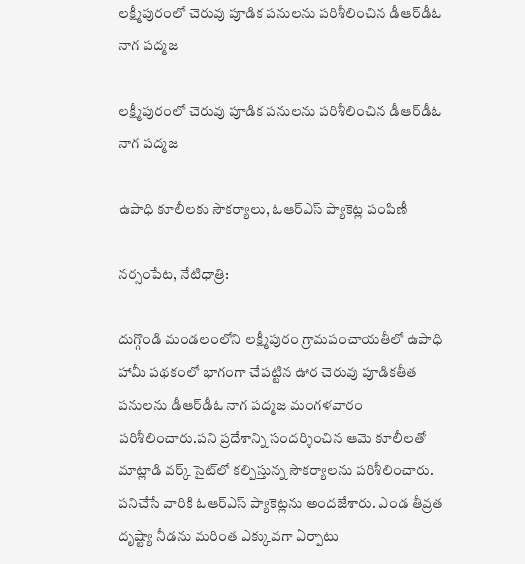లక్ష్మీపురంలో చెరువు పూడిక పనులను పరిశీలించిన డీఆర్‌డీఓ నాగ పద్మజ

లక్ష్మీపురంలో చెరువు పూడిక పనులను పరిశీలించిన డీఆర్‌డీఓ నాగ పద్మజ

ఉపాధి కూలీలకు సౌకర్యాలు, ఓఆర్ఎస్ ప్యాకెట్ల పంపిణీ

నర్సంపేట, నేటిధాత్రి:

దుగ్గొండి మండలంలోని లక్ష్మీపురం గ్రామపంచాయతీలో ఉపాధి హామీ పథకంలో భాగంగా చేపట్టిన ఊర చెరువు పూడికతీత పనులను డీఆర్‌డీఓ నాగ పద్మజ మంగళవారం పరిశీలించారు.పని ప్రదేశాన్ని సందర్శించిన ఆమె కూలీలతో మాట్లాడి వర్క్ సైట్‌లో కల్పిస్తున్న సౌకర్యాలను పరిశీలించారు. పనిచేసే వారికి ఓఆర్ఎస్ ప్యాకెట్లను అందజేశారు. ఎండ తీవ్రత దృష్ట్యా నీడను మరింత ఎక్కువగా ఏర్పాటు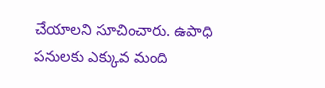చేయాలని సూచించారు. ఉపాధి పనులకు ఎక్కువ మంది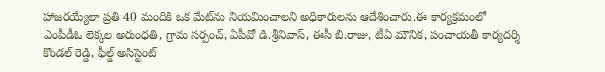హాజరయ్యేలా ప్రతి 40 మందికి ఒక మేట్‌ను నియమించాలని అధికారులను ఆదేశించారు.ఈ కార్యక్రమంలో ఎంపీడీఓ లెక్కల అరుంధతి, గ్రామ సర్పంచ్, ఏపీవో డి.శ్రీనివాస్, ఈసీ బి.రాజు, టీఏ మౌనిక, పంచాయతీ కార్యదర్శి కొండల్ రెడ్డి, ఫీల్డ్ అసిస్టెంట్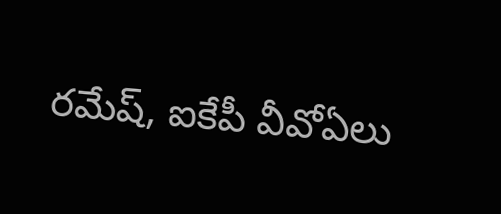రమేష్, ఐకేపీ వీవోఏలు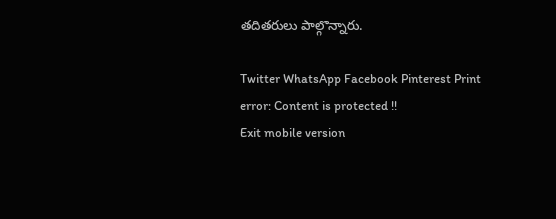తదితరులు పాల్గొన్నారు.

Twitter WhatsApp Facebook Pinterest Print
error: Content is protected !!
Exit mobile version